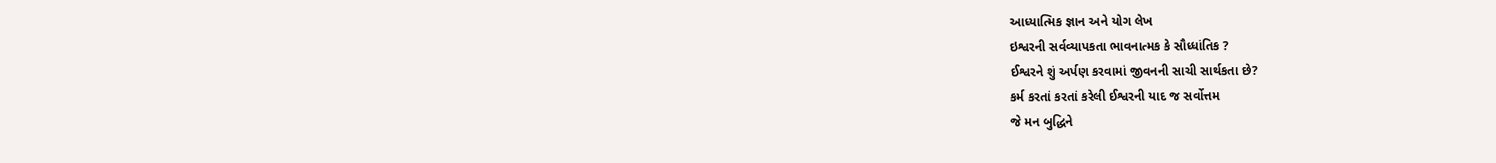આધ્યાત્મિક જ્ઞાન અને યોગ લેખ
ઇશ્વરની સર્વવ્યાપકતા ભાવનાત્મક કે સૌધ્ધાંતિક ?
ઈશ્વરને શું અર્પણ કરવામાં જીવનની સાચી સાર્થકતા છે?
કર્મ કરતાં કરતાં કરેલી ઈશ્વરની યાદ જ સર્વોત્તમ
જે મન બુદ્ધિને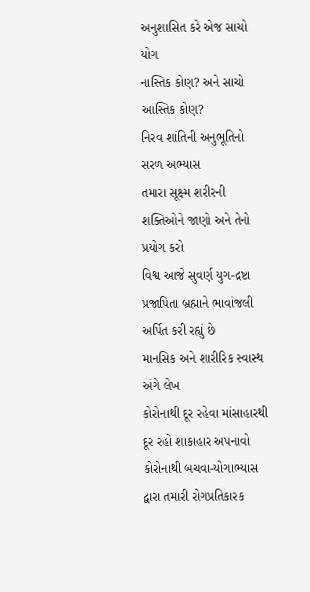અનુશાસિત કરે એજ સાચો યોગ
નાસ્તિક કોણ? અને સાચો આસ્તિક કોણ?
નિરવ શાંતિની અનુભૂતિનો સરળ અભ્યાસ
તમારા સૂક્ષ્મ શરીરની શક્તિઓને જાણો અને તેનો પ્રયોગ કરો
વિશ્વ આજે સુવર્ણ યુગ-દ્રષ્ટા પ્રજાપિતા બ્રહ્માને ભાવાંજલી અર્પિત કરી રહ્યું છે
માનસિક અને શારીરિક સ્વાસ્થ અંગે લેખ
કોરોનાથી દૂર રહેવા માંસાહારથી દૂર રહો શાકાહાર અપનાવો
કોરોનાથી બચવા-યોગાભ્યાસ દ્વારા તમારી રોગપ્રતિકારક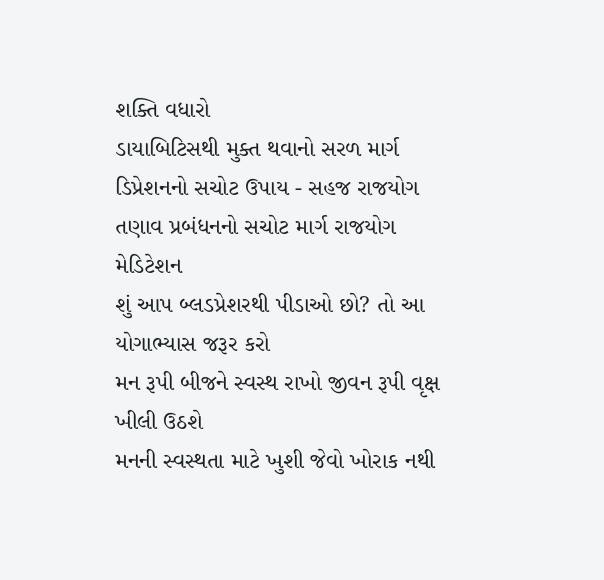શક્તિ વધારો
ડાયાબિટિસથી મુક્ત થવાનો સરળ માર્ગ
ડિપ્રેશનનો સચોટ ઉપાય - સહજ રાજયોગ
તણાવ પ્રબંધનનો સચોટ માર્ગ રાજયોગ મેડિટેશન
શું આપ બ્લડપ્રેશરથી પીડાઓ છો? તો આ યોગાભ્યાસ જરૂર કરો
મન રૂપી બીજને સ્વસ્થ રાખો જીવન રૂપી વૃક્ષ ખીલી ઉઠશે
મનની સ્વસ્થતા માટે ખુશી જેવો ખોરાક નથી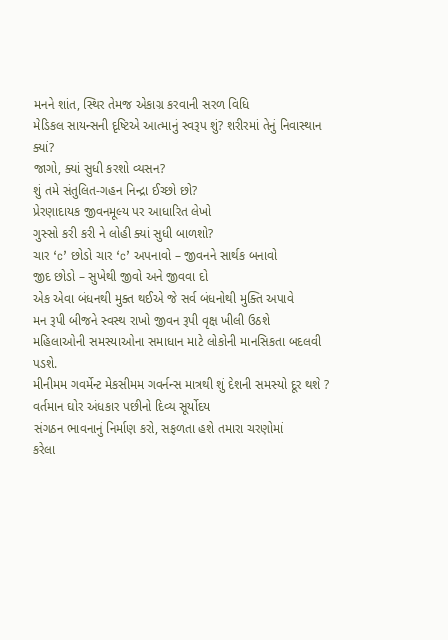મનને શાંત, સ્થિર તેમજ એકાગ્ર કરવાની સરળ વિધિ
મેડિકલ સાયન્સની દૃષ્ટિએ આત્માનું સ્વરૂપ શું? શરીરમાં તેનું નિવાસ્થાન ક્યાં?
જાગો, ક્યાં સુધી કરશો વ્યસન?
શું તમે સંતુલિત-ગહન નિન્દ્રા ઈચ્છો છો?
પ્રેરણાદાયક જીવનમૂલ્ય પર આધારિત લેખો
ગુસ્સો કરી કરી ને લોહી ક્યાં સુધી બાળશો?
ચાર ‘c’ છોડો ચાર ‘c’ અપનાવો – જીવનને સાર્થક બનાવો
જીદ છોડો – સુખેથી જીવો અને જીવવા દો
એક એવા બંધનથી મુક્ત થઈએ જે સર્વ બંધનોથી મુક્તિ અપાવે
મન રૂપી બીજને સ્વસ્થ રાખો જીવન રૂપી વૃક્ષ ખીલી ઉઠશે
મહિલાઓની સમસ્યાઓના સમાધાન માટે લોકોની માનસિકતા બદલવી પડશે.
મીનીમમ ગવર્મેન્ટ મેકસીમમ ગવર્નન્સ માત્રથી શું દેશની સમસ્યો દૂર થશે ?
વર્તમાન ઘોર અંધકાર પછીનો દિવ્ય સૂર્યોદય
સંગઠન ભાવનાનું નિર્માણ કરો, સફળતા હશે તમારા ચરણોમાં
કરેલા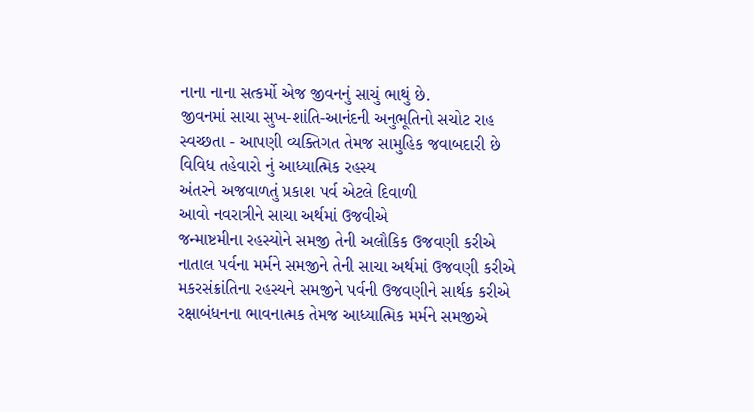નાના નાના સત્કર્મો એજ જીવનનું સાચું ભાથું છે.
જીવનમાં સાચા સુખ-શાંતિ-આનંદની અનુભૂતિનો સચોટ રાહ
સ્વચ્છતા - આપણી વ્યક્તિગત તેમજ સામુહિક જવાબદારી છે
વિવિધ તહેવારો નું આધ્યાત્મિક રહસ્ય
અંતરને અજવાળતું પ્રકાશ પર્વ એટલે દિવાળી
આવો નવરાત્રીને સાચા અર્થમાં ઉજવીએ
જન્માષ્ટમીના રહસ્યોને સમજી તેની અલૌકિક ઉજવણી કરીએ
નાતાલ પર્વના મર્મને સમજીને તેની સાચા અર્થમાં ઉજવણી કરીએ
મકરસંક્રાંતિના રહસ્યને સમજીને પર્વની ઉજવણીને સાર્થક કરીએ
રક્ષાબંધનના ભાવનાત્મક તેમજ આધ્યાત્મિક મર્મને સમજીએ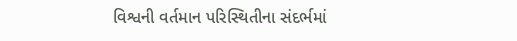વિશ્વની વર્તમાન પરિસ્થિતીના સંદર્ભમાં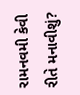રામનવમી કેવી રીતે મનાવીશું?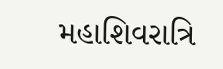મહાશિવરાત્રિ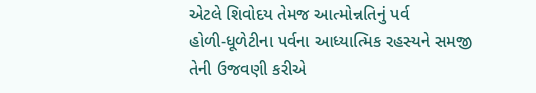એટલે શિવોદય તેમજ આત્મોન્નતિનું પર્વ
હોળી-ધૂળેટીના પર્વના આધ્યાત્મિક રહસ્યને સમજી તેની ઉજવણી કરીએ